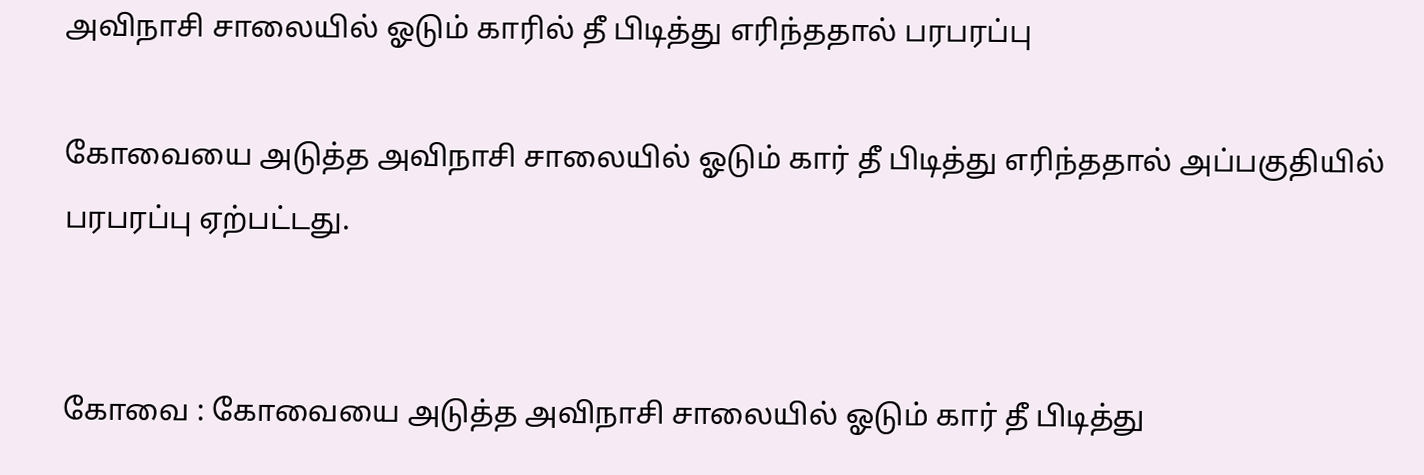அவிநாசி சாலையில் ஓடும் காரில் தீ பிடித்து எரிந்ததால் பரபரப்பு

கோவையை அடுத்த அவிநாசி சாலையில் ஓடும் கார் தீ பிடித்து எரிந்ததால் அப்பகுதியில் பரபரப்பு ஏற்பட்டது.


கோவை : கோவையை அடுத்த அவிநாசி சாலையில் ஓடும் கார் தீ பிடித்து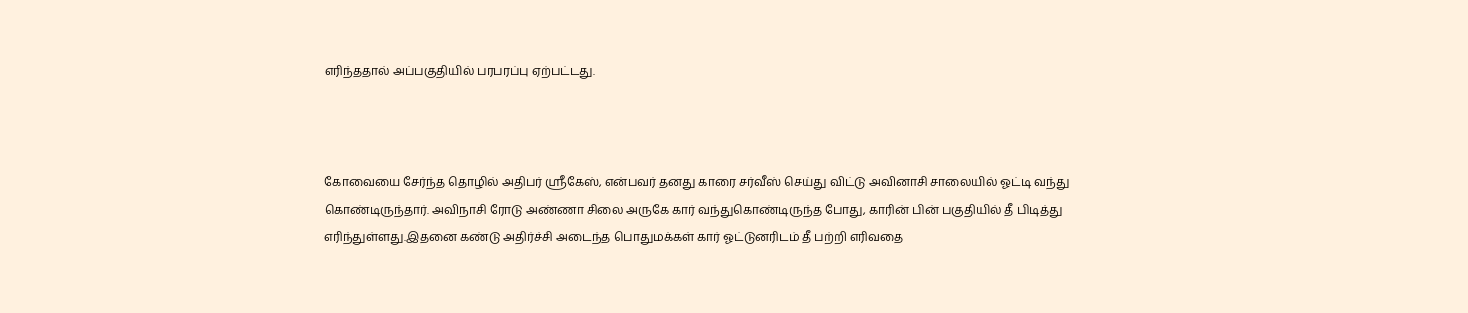எரிந்ததால் அப்பகுதியில் பரபரப்பு ஏற்பட்டது.



கோவையை சேர்ந்த தொழில் அதிபர் ஸ்ரீகேஸ், என்பவர் தனது காரை சர்வீஸ் செய்து விட்டு அவினாசி சாலையில் ஓட்டி வந்து கொண்டிருந்தார். அவிநாசி ரோடு அண்ணா சிலை அருகே கார் வந்துகொண்டிருந்த போது, காரின் பின் பகுதியில் தீ பிடித்து எரிந்துள்ளது.இதனை கண்டு அதிர்ச்சி அடைந்த பொதுமக்கள் கார் ஓட்டுனரிடம் தீ பற்றி எரிவதை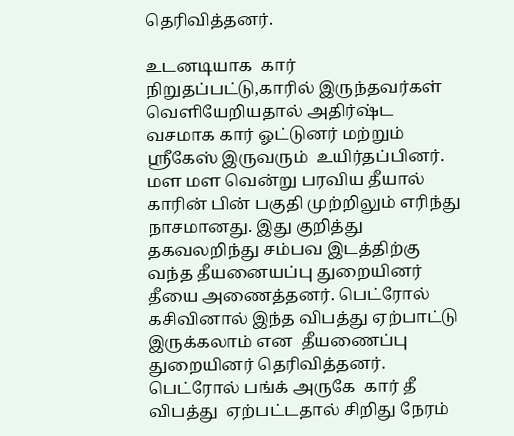தெரிவித்தனர்.

உடனடியாக  கார் நிறுதப்பட்டு,காரில் இருந்தவர்கள் வெளியேறியதால் அதிர்ஷ்ட வசமாக கார் ஓட்டுனர் மற்றும் ஸ்ரீகேஸ் இருவரும்  உயிர்தப்பினர். மள மள வென்று பரவிய தீயால் காரின் பின் பகுதி முற்றிலும் எரிந்து நாசமானது. இது குறித்து தகவலறிந்து சம்பவ இடத்திற்கு வந்த தீயனையப்பு துறையினர் தீயை அணைத்தனர். பெட்ரோல் கசிவினால் இந்த விபத்து ஏற்பாட்டு இருக்கலாம் என  தீயணைப்பு துறையினர் தெரிவித்தனர். பெட்ரோல் பங்க் அருகே  கார் தீ விபத்து  ஏற்பட்டதால் சிறிது நேரம்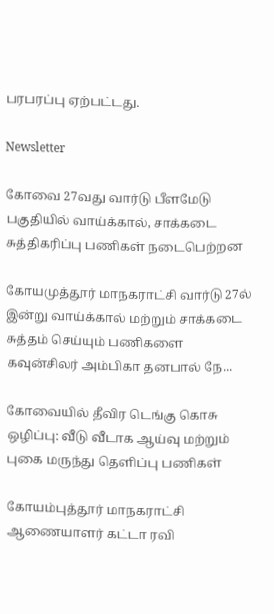பரபரப்பு ஏற்பட்டது.

Newsletter

கோவை 27வது வார்டு பீளமேடு பகுதியில் வாய்க்கால், சாக்கடை சுத்திகரிப்பு பணிகள் நடைபெற்றன

கோயமுத்தூர் மாநகராட்சி வார்டு 27ல் இன்று வாய்க்கால் மற்றும் சாக்கடை சுத்தம் செய்யும் பணிகளை கவுன்சிலர் அம்பிகா தனபால் நே...

கோவையில் தீவிர டெங்கு கொசு ஒழிப்பு: வீடு வீடாக ஆய்வு மற்றும் புகை மருந்து தெளிப்பு பணிகள்

கோயம்புத்தூர் மாநகராட்சி ஆணையாளர் கட்டா ரவி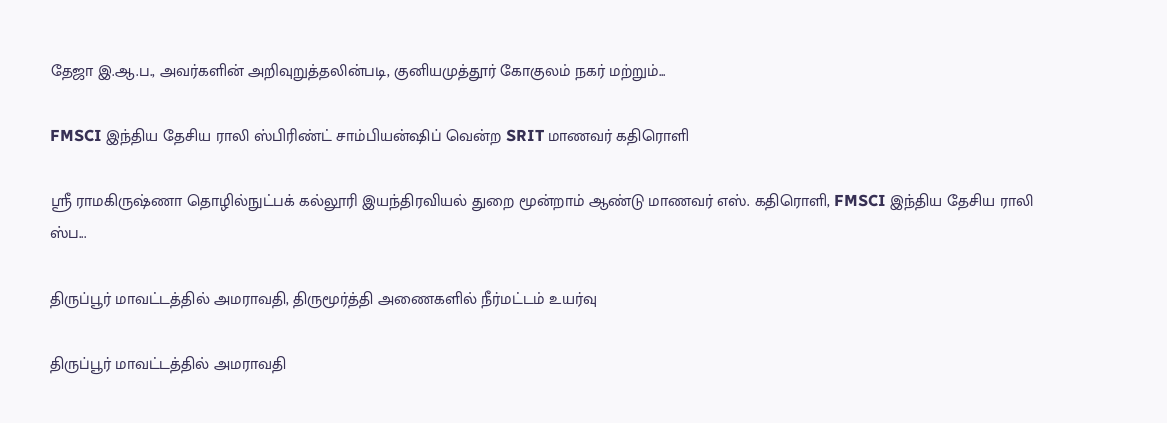தேஜா இ.ஆ.ப., அவர்களின் அறிவுறுத்தலின்படி, குனியமுத்தூர் கோகுலம் நகர் மற்றும்...

FMSCI இந்திய தேசிய ராலி ஸ்பிரிண்ட் சாம்பியன்ஷிப் வென்ற SRIT மாணவர் கதிரொளி

ஸ்ரீ ராமகிருஷ்ணா தொழில்நுட்பக் கல்லூரி இயந்திரவியல் துறை மூன்றாம் ஆண்டு மாணவர் எஸ். கதிரொளி, FMSCI இந்திய தேசிய ராலி ஸ்ப...

திருப்பூர் மாவட்டத்தில் அமராவதி, திருமூர்த்தி அணைகளில் நீர்மட்டம் உயர்வு

திருப்பூர் மாவட்டத்தில் அமராவதி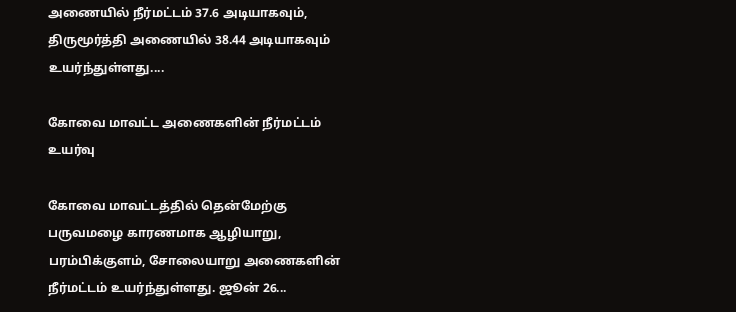அணையில் நீர்மட்டம் 37.6 அடியாகவும், திருமூர்த்தி அணையில் 38.44 அடியாகவும் உயர்ந்துள்ளது....

கோவை மாவட்ட அணைகளின் நீர்மட்டம் உயர்வு

கோவை மாவட்டத்தில் தென்மேற்கு பருவமழை காரணமாக ஆழியாறு, பரம்பிக்குளம், சோலையாறு அணைகளின் நீர்மட்டம் உயர்ந்துள்ளது. ஜூன் 26...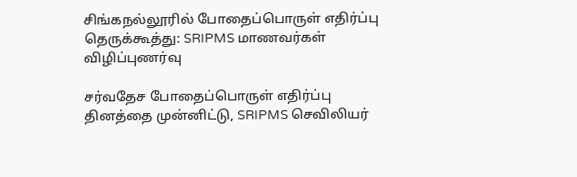சிங்கநல்லூரில் போதைப்பொருள் எதிர்ப்பு தெருக்கூத்து: SRIPMS மாணவர்கள் விழிப்புணர்வு

சர்வதேச போதைப்பொருள் எதிர்ப்பு தினத்தை முன்னிட்டு, SRIPMS செவிலியர்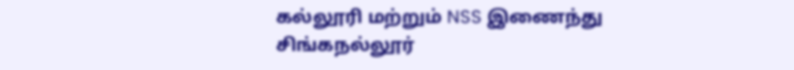கல்லூரி மற்றும் NSS இணைந்து சிங்கநல்லூர்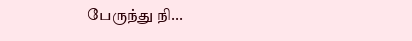பேருந்து நி...